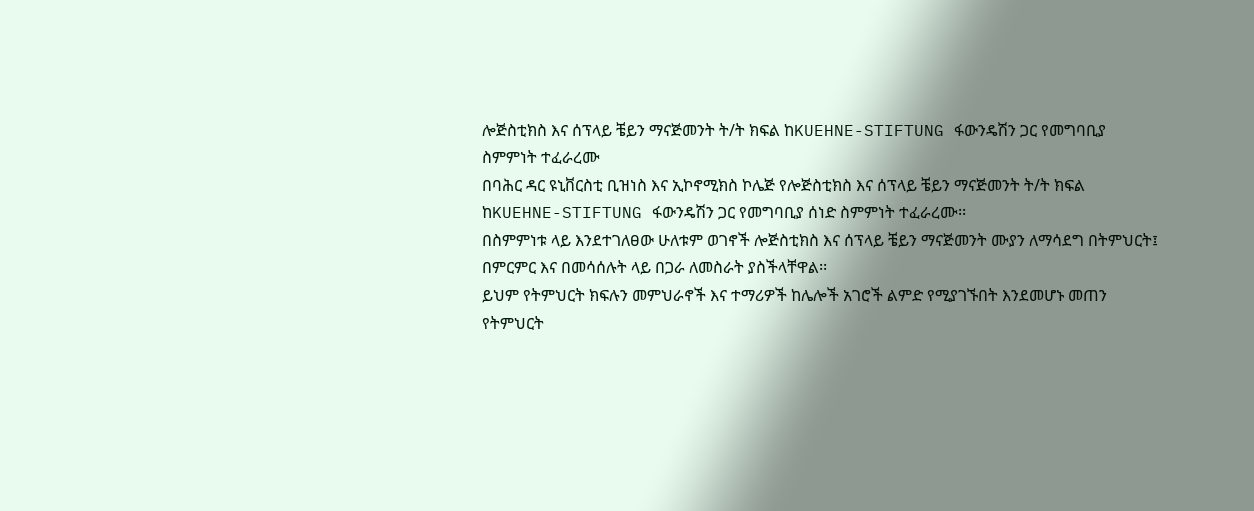ሎጅስቲክስ እና ሰፕላይ ቼይን ማናጅመንት ት/ት ክፍል ከKUEHNE-STIFTUNG ፋውንዴሽን ጋር የመግባቢያ ስምምነት ተፈራረሙ
በባሕር ዳር ዩኒቨርስቲ ቢዝነስ እና ኢኮኖሚክስ ኮሌጅ የሎጅስቲክስ እና ሰፕላይ ቼይን ማናጅመንት ት/ት ክፍል ከKUEHNE-STIFTUNG ፋውንዴሽን ጋር የመግባቢያ ሰነድ ስምምነት ተፈራረሙ፡፡
በስምምነቱ ላይ እንደተገለፀው ሁለቱም ወገኖች ሎጅስቲክስ እና ሰፕላይ ቼይን ማናጅመንት ሙያን ለማሳደግ በትምህርት፤ በምርምር እና በመሳሰሉት ላይ በጋራ ለመስራት ያስችላቸዋል፡፡
ይህም የትምህርት ክፍሉን መምህራኖች እና ተማሪዎች ከሌሎች አገሮች ልምድ የሚያገኙበት እንደመሆኑ መጠን የትምህርት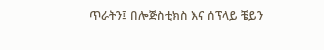ጥራትን፤ በሎጅስቲክስ እና ሰፕላይ ቼይን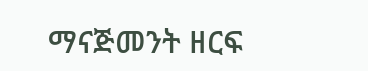ማናጅመንት ዘርፍ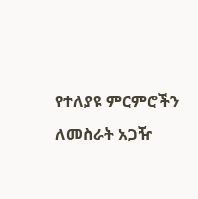የተለያዩ ምርምሮችን ለመስራት አጋዥ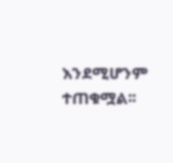እንደሚሆንም ተጠቁሟል፡፡